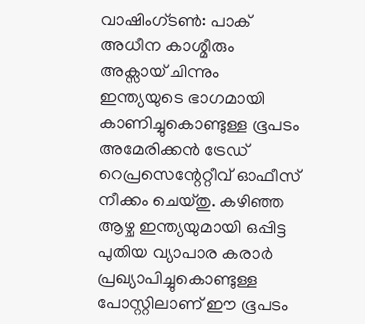വാഷിംഗ്ടൺ: പാക് അധീന കാശ്മീരും അക്സായ് ചിന്നും ഇന്ത്യയുടെ ഭാഗമായി കാണിച്ചുകൊണ്ടുള്ള ഭൂപടം അമേരിക്കൻ ട്രേഡ് റെപ്രസെന്റേറ്റീവ് ഓഫീസ് നീക്കം ചെയ്തു. കഴിഞ്ഞ ആഴ്ച ഇന്ത്യയുമായി ഒപ്പിട്ട പുതിയ വ്യാപാര കരാർ പ്രഖ്യാപിച്ചുകൊണ്ടുള്ള പോസ്റ്റിലാണ് ഈ ഭൂപടം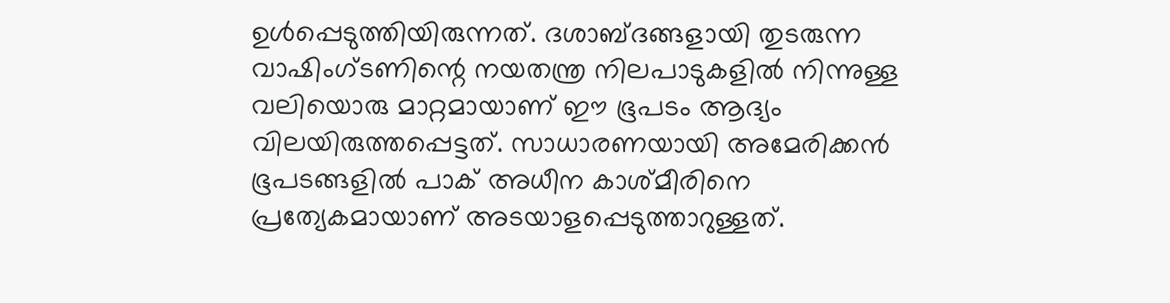ഉൾപ്പെടുത്തിയിരുന്നത്. ദശാബ്ദങ്ങളായി തുടരുന്ന വാഷിംഗ്ടണിന്റെ നയതന്ത്ര നിലപാടുകളിൽ നിന്നുള്ള വലിയൊരു മാറ്റമായാണ് ഈ ഭൂപടം ആദ്യം വിലയിരുത്തപ്പെട്ടത്. സാധാരണയായി അമേരിക്കൻ ഭൂപടങ്ങളിൽ പാക് അധീന കാശ്മീരിനെ പ്രത്യേകമായാണ് അടയാളപ്പെടുത്താറുള്ളത്.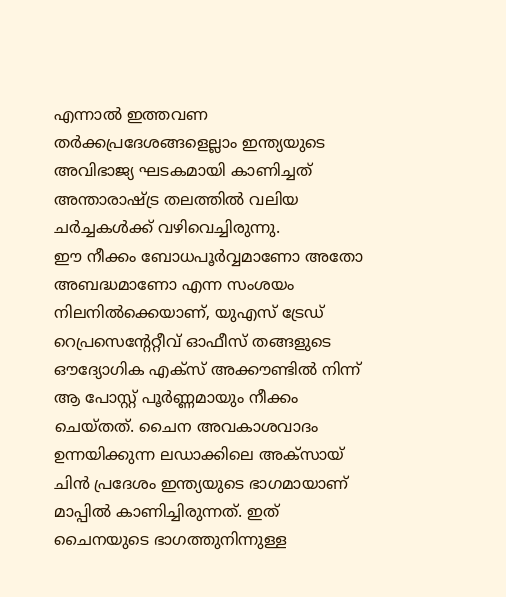എന്നാൽ ഇത്തവണ തർക്കപ്രദേശങ്ങളെല്ലാം ഇന്ത്യയുടെ അവിഭാജ്യ ഘടകമായി കാണിച്ചത് അന്താരാഷ്ട്ര തലത്തിൽ വലിയ ചർച്ചകൾക്ക് വഴിവെച്ചിരുന്നു.
ഈ നീക്കം ബോധപൂർവ്വമാണോ അതോ അബദ്ധമാണോ എന്ന സംശയം നിലനിൽക്കെയാണ്, യുഎസ് ട്രേഡ് റെപ്രസെന്റേറ്റീവ് ഓഫീസ് തങ്ങളുടെ ഔദ്യോഗിക എക്സ് അക്കൗണ്ടിൽ നിന്ന് ആ പോസ്റ്റ് പൂർണ്ണമായും നീക്കം ചെയ്തത്. ചൈന അവകാശവാദം ഉന്നയിക്കുന്ന ലഡാക്കിലെ അക്സായ് ചിൻ പ്രദേശം ഇന്ത്യയുടെ ഭാഗമായാണ് മാപ്പിൽ കാണിച്ചിരുന്നത്. ഇത് ചൈനയുടെ ഭാഗത്തുനിന്നുള്ള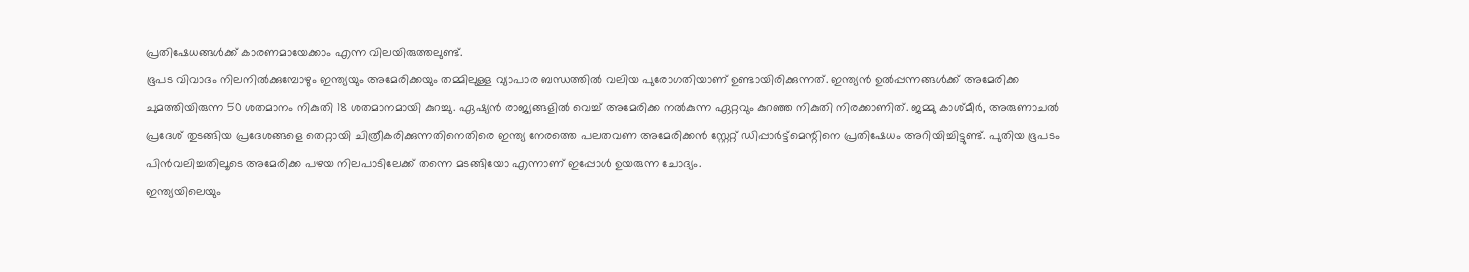പ്രതിഷേധങ്ങൾക്ക് കാരണമായേക്കാം എന്ന വിലയിരുത്തലുണ്ട്.
ഭൂപട വിവാദം നിലനിൽക്കുമ്പോഴും ഇന്ത്യയും അമേരിക്കയും തമ്മിലുള്ള വ്യാപാര ബന്ധത്തിൽ വലിയ പുരോഗതിയാണ് ഉണ്ടായിരിക്കുന്നത്. ഇന്ത്യൻ ഉൽപ്പന്നങ്ങൾക്ക് അമേരിക്ക ചുമത്തിയിരുന്ന 50 ശതമാനം നികുതി 18 ശതമാനമായി കുറച്ചു. ഏഷ്യൻ രാജ്യങ്ങളിൽ വെച്ച് അമേരിക്ക നൽകുന്ന ഏറ്റവും കുറഞ്ഞ നികുതി നിരക്കാണിത്. ജമ്മു കാശ്മീർ, അരുണാചൽ പ്രദേശ് തുടങ്ങിയ പ്രദേശങ്ങളെ തെറ്റായി ചിത്രീകരിക്കുന്നതിനെതിരെ ഇന്ത്യ നേരത്തെ പലതവണ അമേരിക്കൻ സ്റ്റേറ്റ് ഡിപ്പാർട്ട്മെന്റിനെ പ്രതിഷേധം അറിയിച്ചിട്ടുണ്ട്. പുതിയ ഭൂപടം പിൻവലിച്ചതിലൂടെ അമേരിക്ക പഴയ നിലപാടിലേക്ക് തന്നെ മടങ്ങിയോ എന്നാണ് ഇപ്പോൾ ഉയരുന്ന ചോദ്യം.
ഇന്ത്യയിലെയും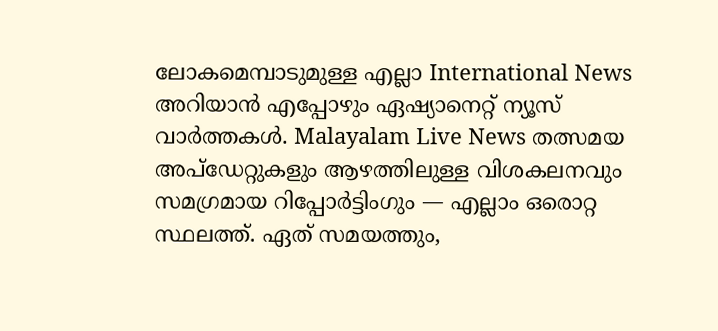ലോകമെമ്പാടുമുള്ള എല്ലാ International News അറിയാൻ എപ്പോഴും ഏഷ്യാനെറ്റ് ന്യൂസ് വാർത്തകൾ. Malayalam Live News തത്സമയ അപ്ഡേറ്റുകളും ആഴത്തിലുള്ള വിശകലനവും സമഗ്രമായ റിപ്പോർട്ടിംഗും — എല്ലാം ഒരൊറ്റ സ്ഥലത്ത്. ഏത് സമയത്തും,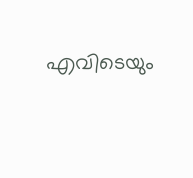എവിടെയും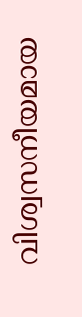വിശ്വസനീയമായ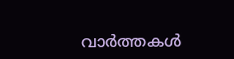വാർത്തകൾ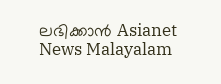ലഭിക്കാൻ Asianet News Malayalam